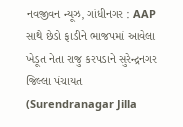નવજીવન ન્યૂઝ, ગાંધીનગર : AAP સાથે છેડો ફાડીને ભાજપમાં આવેલા ખેડૂત નેતા રાજુ કરપડાને સુરેન્દ્રનગર જિલ્લા પંચાયત (Surendranagar Jilla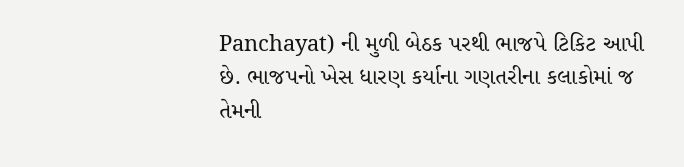Panchayat) ની મુળી બેઠક પરથી ભાજપે ટિકિટ આપી છે. ભાજપનો ખેસ ધારણ કર્યાના ગણતરીના કલાકોમાં જ તેમની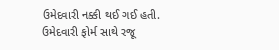ઉમેદવારી નક્કી થઈ ગઈ હતી. ઉમેદવારી ફોર્મ સાથે રજૂ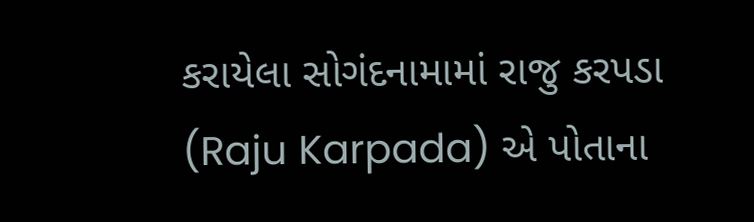કરાયેલા સોગંદનામામાં રાજુ કરપડા (Raju Karpada) એ પોતાના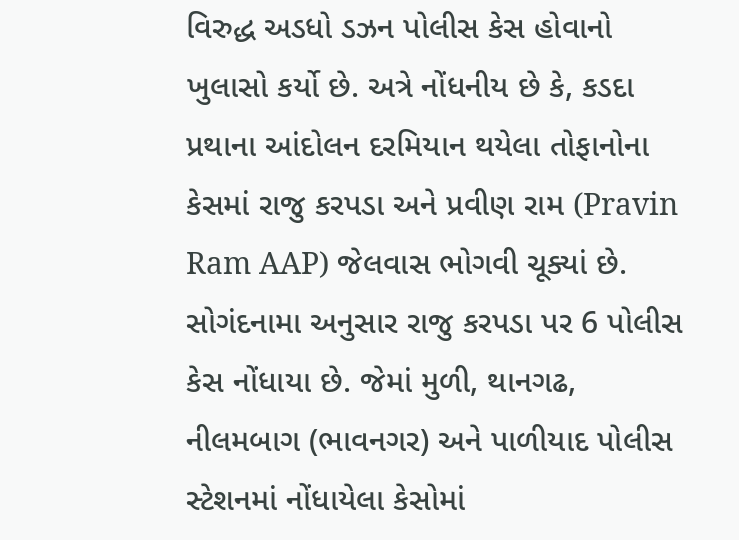વિરુદ્ધ અડધો ડઝન પોલીસ કેસ હોવાનો ખુલાસો કર્યો છે. અત્રે નોંધનીય છે કે, કડદા પ્રથાના આંદોલન દરમિયાન થયેલા તોફાનોના કેસમાં રાજુ કરપડા અને પ્રવીણ રામ (Pravin Ram AAP) જેલવાસ ભોગવી ચૂક્યાં છે.
સોગંદનામા અનુસાર રાજુ કરપડા પર 6 પોલીસ કેસ નોંધાયા છે. જેમાં મુળી, થાનગઢ, નીલમબાગ (ભાવનગર) અને પાળીયાદ પોલીસ સ્ટેશનમાં નોંધાયેલા કેસોમાં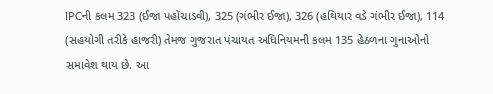IPCની કલમ 323 (ઈજા પહોંચાડવી), 325 (ગંભીર ઈજા), 326 (હથિયાર વડે ગંભીર ઈજા), 114 (સહયોગી તરીકે હાજરી) તેમજ ગુજરાત પંચાયત અધિનિયમની કલમ 135 હેઠળના ગુનાઓનો સમાવેશ થાય છે. આ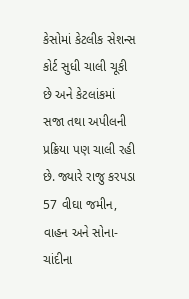કેસોમાં કેટલીક સેશન્સ કોર્ટ સુધી ચાલી ચૂકી છે અને કેટલાંકમાં સજા તથા અપીલની પ્રક્રિયા પણ ચાલી રહી છે. જ્યારે રાજુ કરપડા 57 વીઘા જમીન, વાહન અને સોના-ચાંદીના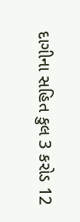દાગીના સહિત કુલ 3 કરોડ 12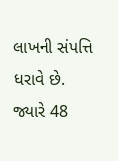લાખની સંપત્તિ ધરાવે છે. જ્યારે 48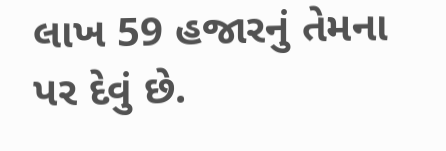લાખ 59 હજારનું તેમના પર દેવું છે.